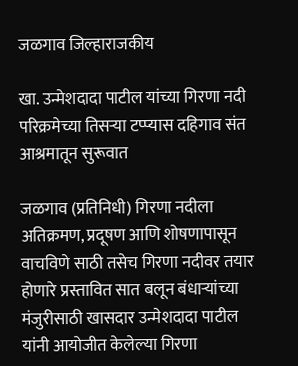जळगाव जिल्हाराजकीय

खा. उन्मेशदादा पाटील यांच्या गिरणा नदी परिक्रमेच्या तिसऱ्या टप्प्यास दहिगाव संत आश्रमातून सुरूवात

जळगाव (प्रतिनिधी) गिरणा नदीला अतिक्रमण, प्रदूषण आणि शोषणापासून वाचविणे साठी तसेच गिरणा नदीवर तयार होणारे प्रस्तावित सात बलून बंधाऱ्यांच्या मंजुरीसाठी खासदार उन्मेशदादा पाटील यांनी आयोजीत केलेल्या गिरणा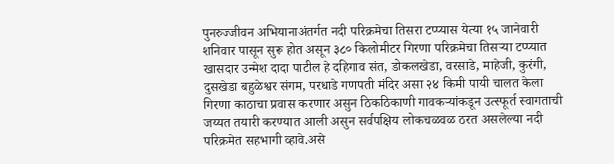पुनरुज्जीवन अभियानाअंतर्गत नदी परिक्रमेचा तिसरा टप्प्यास येत्या १५ जानेवारी शनिवार पासून सुरू होत असून ३८० किलोमीटर गिरणा परिक्रमेचा तिसऱ्या टप्प्यात खासदार उन्मेश दादा पाटील हे दहिगाव संत, डोकलखेडा, वरसाडे, माहेजी, कुरंगी, दुसखेडा बहुळेश्वर संगम, परधाडे गणपती मंदिर असा २४ किमी पायी चालत केला गिरणा काठाचा प्रवास करणार असुन ठिकठिकाणी गावकऱ्यांकडून उत्स्फूर्त स्वागताची जय्यत तयारी करण्यात आली असुन सर्वपक्षिय लोकचळवळ ठरत असलेल्या नदी परिक्रमेत सहभागी व्हावे.असे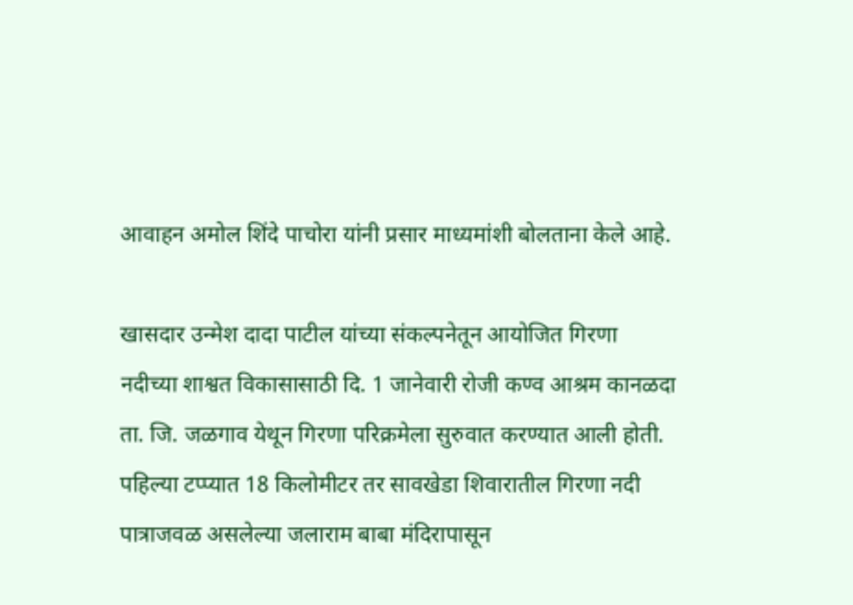आवाहन अमोल शिंदे पाचोरा यांनी प्रसार माध्यमांशी बोलताना केले आहे.

खासदार उन्मेश दादा पाटील यांच्या संकल्पनेतून आयोजित गिरणा नदीच्या शाश्वत विकासासाठी दि. 1 जानेवारी रोजी कण्व आश्रम कानळदा ता. जि. जळगाव येथून गिरणा परिक्रमेला सुरुवात करण्यात आली होती. पहिल्या टप्प्यात 18 किलोमीटर तर सावखेडा शिवारातील गिरणा नदी पात्राजवळ असलेल्या जलाराम बाबा मंदिरापासून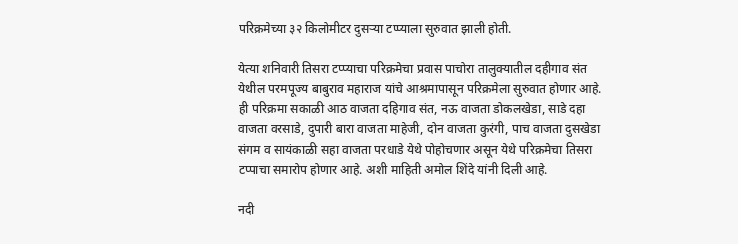परिक्रमेच्या ३२ किलोमीटर दुसऱ्या टप्प्याला सुरुवात झाली होती.

येत्या शनिवारी तिसरा टप्प्याचा परिक्रमेचा प्रवास पाचोरा तालुक्यातील दहीगाव संत येथील परमपूज्य बाबुराव महाराज यांचे आश्रमापासून परिक्रमेला सुरुवात होणार आहे. ही परिक्रमा सकाळी आठ वाजता दहिगाव संत, नऊ वाजता डोकलखेडा, साडे दहा वाजता वरसाडे, दुपारी बारा वाजता माहेजी, दोन वाजता कुरंगी, पाच वाजता दुसखेडा संगम व सायंकाळी सहा वाजता परधाडे येथे पोहोचणार असून येथे परिक्रमेचा तिसरा टप्पाचा समारोप होणार आहे. अशी माहिती अमोल शिंदे यांनी दिली आहे.

नदी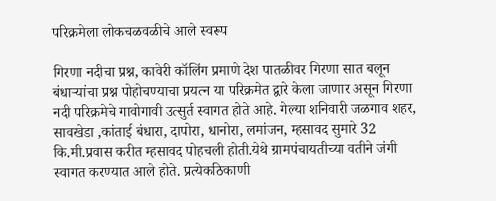परिक्रमेला लोकचळवळीचे आले स्वरूप

गिरणा नदीचा प्रश्न, कावेरी कॉलिंग प्रमाणे देश पातळीवर गिरणा सात बलून बंधाऱ्यांचा प्रश्न पोहोचण्याचा प्रयत्न या परिक्रमेत द्वारे केला जाणार असून गिरणा नदी परिक्रमेचे गावोगावी उत्सुर्त स्वागत होते आहे. गेल्या शनिवारी जळगाव शहर, सावखेडा ,कांताई बंधारा, दापोरा, धानोरा, लमांजन, म्हसावद सुमारे 32 कि.मी.प्रवास करीत म्हसावद पोहचली होती.येथे ग्रामपंचायतीच्या वतीने जंगी स्वागत करण्यात आले होते. प्रत्येकठिकाणी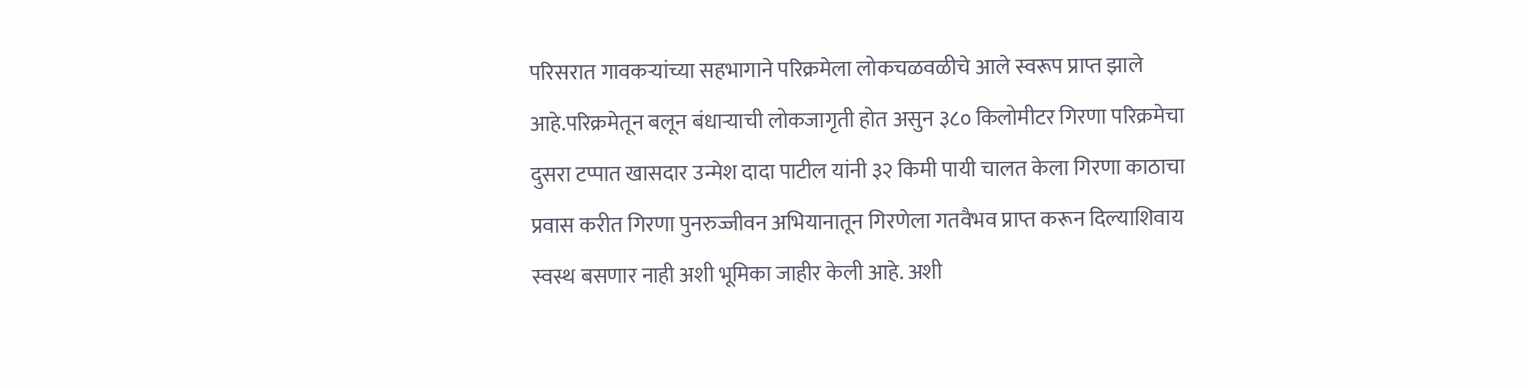परिसरात गावकऱ्यांच्या सहभागाने परिक्रमेला लोकचळवळीचे आले स्वरूप प्राप्त झाले आहे.परिक्रमेतून बलून बंधाऱ्याची लोकजागृती होत असुन ३८० किलोमीटर गिरणा परिक्रमेचा दुसरा टप्पात खासदार उन्मेश दादा पाटील यांनी ३२ किमी पायी चालत केला गिरणा काठाचा प्रवास करीत गिरणा पुनरुज्जीवन अभियानातून गिरणेला गतवैभव प्राप्त करून दिल्याशिवाय स्वस्थ बसणार नाही अशी भूमिका जाहीर केली आहे. अशी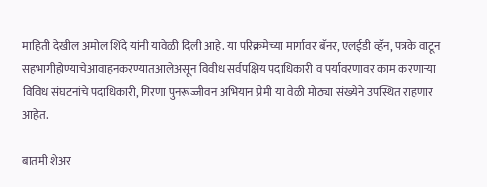माहिती देखील अमोल शिंदे यांनी यावेळी दिली आहे. या परिक्रमेच्या मार्गावर बॅनर, एलईडी व्हॅन, पत्रके वाटून सहभागीहोण्याचेआवाहनकरण्यातआलेअसून विवीध सर्वपक्षिय पदाधिकारी व पर्यावरणावर काम करणाऱ्या विविध संघटनांचे पदाधिकारी, गिरणा पुनरूज्जीवन अभियान प्रेमी या वेळी मोठ्या संख्येने उपस्थित राहणार आहेत.

बातमी शेअर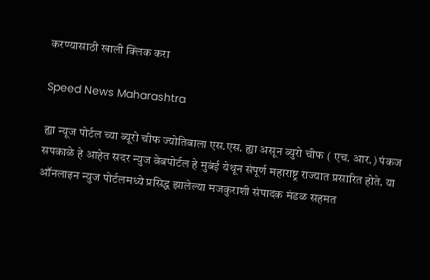करण्यासाठी खाली क्लिक करा

Speed News Maharashtra

ह्या न्यूज पोर्टल च्या ब्यूरो चीफ ज्योतिबाला एस.एस. ह्या असून ब्युरो चीफ ( एच. आर.) पंकज सपकाळे हे आहेत सदर न्युज वेबपोर्टल हे मुबंई येथून संपूर्ण महाराष्ट्र राज्यात प्रसारित होते. या ऑनलाइन न्युज पोर्टलमध्ये प्रसिद्ध झालेल्या मजकुराशी संपादक मंडळ सहमत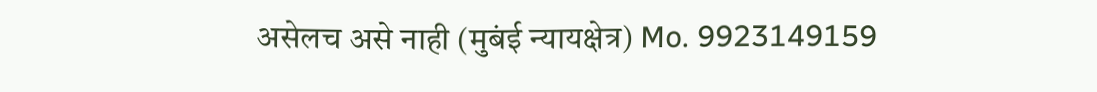असेलच असे नाही (मुबंई न्यायक्षेत्र) Mo. 9923149159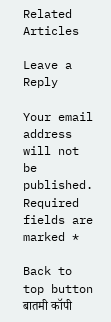Related Articles

Leave a Reply

Your email address will not be published. Required fields are marked *

Back to top button
बातमी कॉपी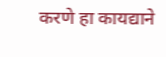करणे हा कायद्याने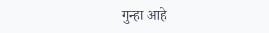गुन्हा आहे